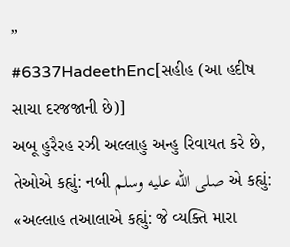”
#6337HadeethEnc[સહીહ (આ હદીષ સાચા દરજજાની છે)]
અબૂ હુરૈરહ રઝી અલ્લાહુ અન્હુ રિવાયત કરે છે, તેઓએ કહ્યું: નબી صلى الله عليه وسلم એ કહ્યું: «અલ્લાહ તઆલાએ કહ્યું: જે વ્યક્તિ મારા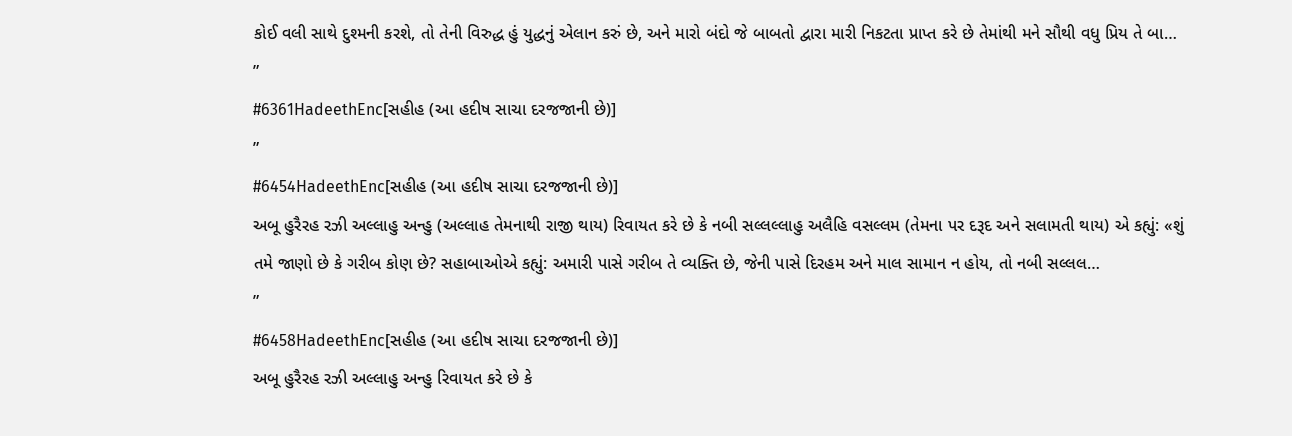કોઈ વલી સાથે દુશ્મની કરશે, તો તેની વિરુદ્ધ હું યુદ્ધનું એલાન કરું છે, અને મારો બંદો જે બાબતો દ્વારા મારી નિકટતા પ્રાપ્ત કરે છે તેમાંથી મને સૌથી વધુ પ્રિય તે બા…
”
#6361HadeethEnc[સહીહ (આ હદીષ સાચા દરજજાની છે)]
”
#6454HadeethEnc[સહીહ (આ હદીષ સાચા દરજજાની છે)]
અબૂ હુરૈરહ રઝી અલ્લાહુ અન્હુ (અલ્લાહ તેમનાથી રાજી થાય) રિવાયત કરે છે કે નબી સલ્લલ્લાહુ અલૈહિ વસલ્લમ (તેમના પર દરૂદ અને સલામતી થાય) એ કહ્યું: «શું તમે જાણો છે કે ગરીબ કોણ છે? સહાબાઓએ કહ્યું: અમારી પાસે ગરીબ તે વ્યક્તિ છે, જેની પાસે દિરહમ અને માલ સામાન ન હોય, તો નબી સલ્લલ…
”
#6458HadeethEnc[સહીહ (આ હદીષ સાચા દરજજાની છે)]
અબૂ હુરૈરહ રઝી અલ્લાહુ અન્હુ રિવાયત કરે છે કે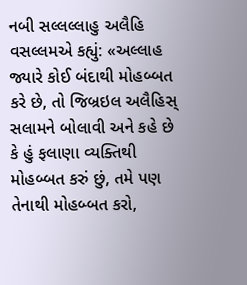નબી સલ્લલ્લાહુ અલૈહિ વસલ્લમએ કહ્યું: «અલ્લાહ જ્યારે કોઈ બંદાથી મોહબ્બત કરે છે, તો જિબ્રઇલ અલૈહિસ્ સલામને બોલાવી અને કહે છે કે હું ફલાણા વ્યક્તિથી મોહબ્બત કરું છું, તમે પણ તેનાથી મોહબ્બત કરો,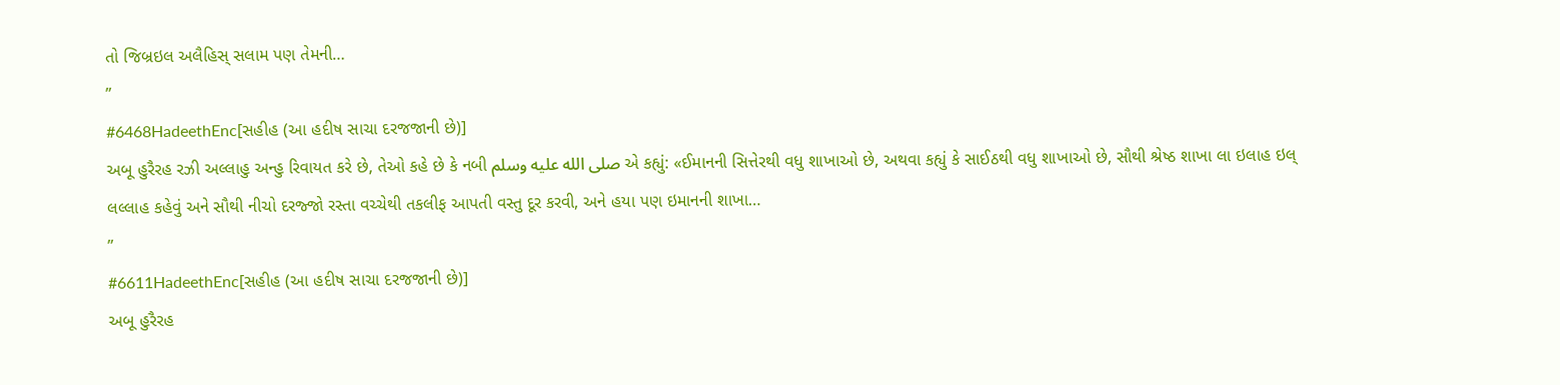તો જિબ્રઇલ અલૈહિસ્ સલામ પણ તેમની…
”
#6468HadeethEnc[સહીહ (આ હદીષ સાચા દરજજાની છે)]
અબૂ હુરૈરહ રઝી અલ્લાહુ અન્હુ રિવાયત કરે છે, તેઓ કહે છે કે નબી صلى الله عليه وسلم એ કહ્યું: «ઈમાનની સિત્તેરથી વધુ શાખાઓ છે, અથવા કહ્યું કે સાઈઠથી વધુ શાખાઓ છે, સૌથી શ્રેષ્ઠ શાખા લા ઇલાહ ઇલ્ લલ્લાહ કહેવું અને સૌથી નીચો દરજ્જો રસ્તા વચ્ચેથી તકલીફ આપતી વસ્તુ દૂર કરવી, અને હયા પણ ઇમાનની શાખા…
”
#6611HadeethEnc[સહીહ (આ હદીષ સાચા દરજજાની છે)]
અબૂ હુરૈરહ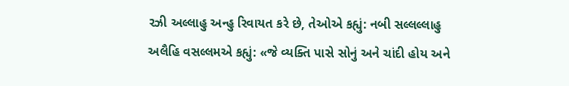રઝી અલ્લાહુ અન્હુ રિવાયત કરે છે, તેઓએ કહ્યું: નબી સલ્લલ્લાહુ અલૈહિ વસલ્લમએ કહ્યું: «જે વ્યક્તિ પાસે સોનું અને ચાંદી હોય અને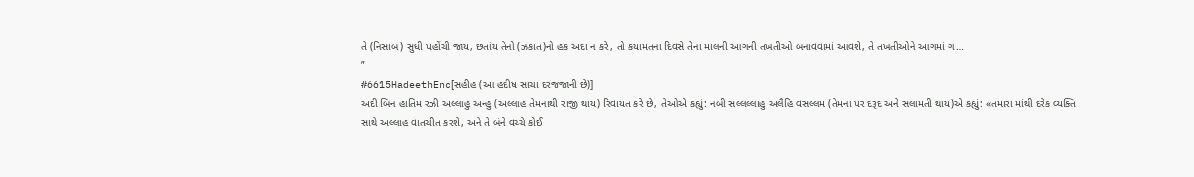તે (નિસાબ) સુધી પહોંચી જાય, છતાંય તેનો (ઝકાત)નો હક અદા ન કરે, તો કયામતના દિવસે તેના માલની આગની તખતીઓ બનાવવામાં આવશે, તે તખતીઓને આગમાં ગ…
”
#6615HadeethEnc[સહીહ (આ હદીષ સાચા દરજજાની છે)]
અદી બિન હાતિમ રઝી અલ્લાહુ અન્હુ (અલ્લાહ તેમનાથી રાજી થાય) રિવાયત કરે છે, તેઓએ કહ્યું: નબી સલ્લલ્લાહુ અલૈહિ વસલ્લમ (તેમના પર દરૂદ અને સલામતી થાય)એ કહ્યું: «તમારા માંથી દરેક વ્યક્તિ સાથે અલ્લાહ વાતચીત કરશે, અને તે બંને વચ્ચે કોઈ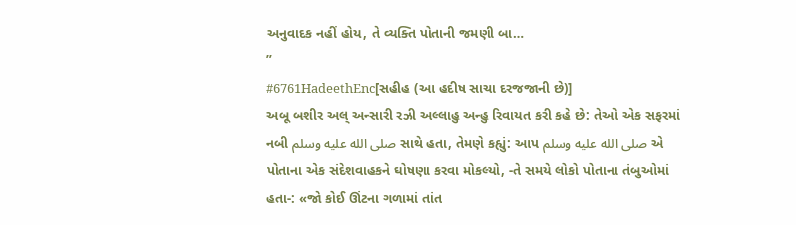અનુવાદક નહીં હોય, તે વ્યક્તિ પોતાની જમણી બા…
”
#6761HadeethEnc[સહીહ (આ હદીષ સાચા દરજજાની છે)]
અબૂ બશીર અલ્ અન્સારી રઝી અલ્લાહુ અન્હુ રિવાયત કરી કહે છે: તેઓ એક સફરમાં નબી صلى الله عليه وسلم સાથે હતા, તેમણે કહ્યું: આપ صلى الله عليه وسلم એ પોતાના એક સંદેશવાહકને ઘોષણા કરવા મોકલ્યો, -તે સમયે લોકો પોતાના તંબુઓમાં હતા-: «જો કોઈ ઊંટના ગળામાં તાંત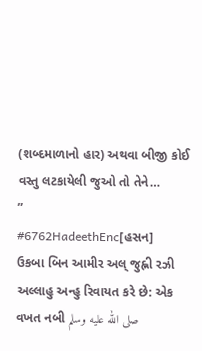(શબ્દમાળાનો હાર) અથવા બીજી કોઈ વસ્તુ લટકાયેલી જુઓ તો તેને…
”
#6762HadeethEnc[હસન]
ઉકબા બિન આમીર અલ્ જુહ્ની રઝી અલ્લાહુ અન્હુ રિવાયત કરે છે: એક વખત નબી صلى الله عليه وسلم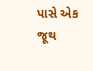પાસે એક જૂથ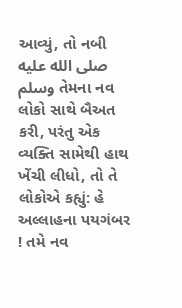આવ્યું, તો નબી صلى الله عليه وسلم તેમના નવ લોકો સાથે બૈઅત કરી, પરંતુ એક વ્યક્તિ સામેથી હાથ ખેંચી લીધો, તો તે લોકોએ કહ્યું: હે અલ્લાહના પયગંબર ! તમે નવ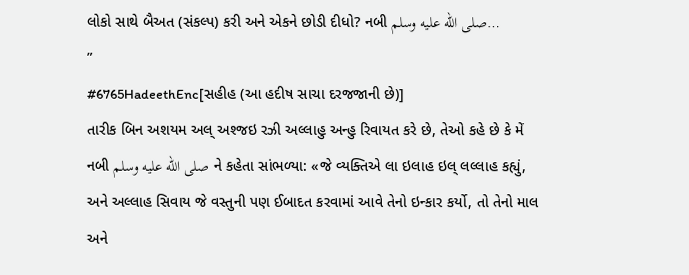લોકો સાથે બૈઅત (સંકલ્પ) કરી અને એકને છોડી દીધો? નબી صلى الله عليه وسلم…
”
#6765HadeethEnc[સહીહ (આ હદીષ સાચા દરજજાની છે)]
તારીક બિન અશયમ અલ્ અશ્જઇ રઝી અલ્લાહુ અન્હુ રિવાયત કરે છે, તેઓ કહે છે કે મેં નબી صلى الله عليه وسلم ને કહેતા સાંભળ્યા: «જે વ્યક્તિએ લા ઇલાહ ઇલ્ લલ્લાહ કહ્યું, અને અલ્લાહ સિવાય જે વસ્તુની પણ ઈબાદત કરવામાં આવે તેનો ઇન્કાર કર્યો, તો તેનો માલ અને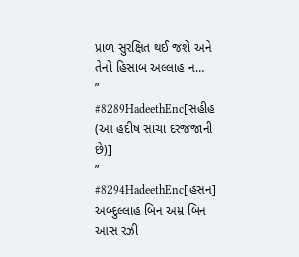પ્રાળ સુરક્ષિત થઈ જશે અને તેનો હિસાબ અલ્લાહ ન…
”
#8289HadeethEnc[સહીહ (આ હદીષ સાચા દરજજાની છે)]
”
#8294HadeethEnc[હસન]
અબ્દુલ્લાહ બિન અમ્ર બિન આસ રઝી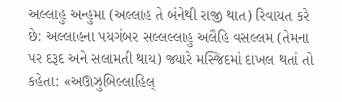અલ્લાહુ અન્હુમા (અલ્લાહ તે બંનેથી રાજી થાત) રિવાયત કરે છે: અલ્લાહના પયગંબર સલ્લલ્લાહુ અલૈહિ વસલ્લમ (તેમના પર દરૂદ અને સલામતી થાય) જ્યારે મસ્જિદમાં દાખલ થતાં તો કહેતા: «અઊઝુબિલ્લાહિલ્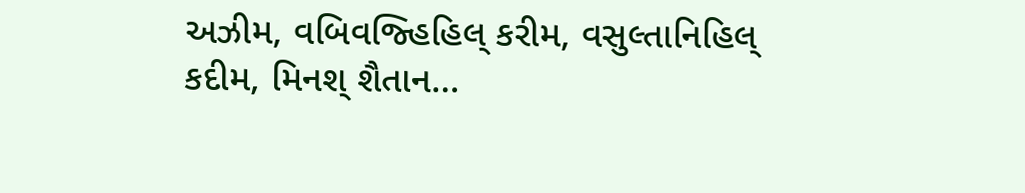અઝીમ, વબિવજ્હિહિલ્ કરીમ, વસુલ્તાનિહિલ્ કદીમ, મિનશ્ શૈતાન…